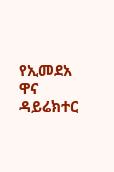የኢመደአ ዋና ዳይሬክተር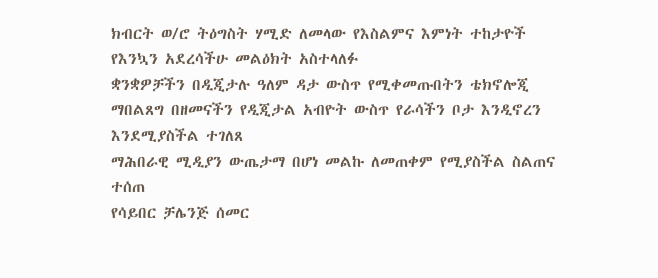ክብርት ወ/ሮ ትዕግስት ሃሚድ ለመላው የእስልምና እምነት ተከታዮች የእንኳን አደረሳችሁ መልዕክት አስተላለፉ
ቋንቋዎቻችን በዲጂታሉ ዓለም ዳታ ውስጥ የሚቀመጡበትን ቴክኖሎጂ ማበልጸግ በዘመናችን የዲጂታል አብዮት ውስጥ የራሳችን ቦታ እንዲኖረን እንደሚያስችል ተገለጸ
ማሕበራዊ ሚዲያን ውጤታማ በሆነ መልኩ ለመጠቀም የሚያስችል ስልጠና ተሰጠ
የሳይበር ቻሌንጅ ሰመር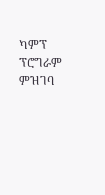ካምፕ ፕሮግራም ምዝገባ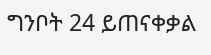ግንቦት 24 ይጠናቀቃል